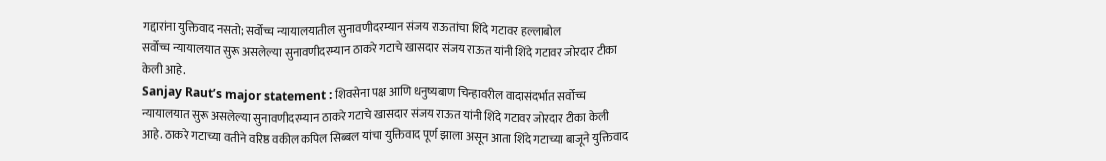गद्दारांना युक्तिवाद नसतो; सर्वोच्च न्यायालयातील सुनावणीदरम्यान संजय राऊतांचा शिंदे गटावर हल्लाबोल
सर्वोच्च न्यायालयात सुरू असलेल्या सुनावणीदरम्यान ठाकरे गटाचे खासदार संजय राऊत यांनी शिंदे गटावर जोरदार टीका केली आहे.
Sanjay Raut’s major statement : शिवसेना पक्ष आणि धनुष्यबाण चिन्हावरील वादासंदर्भात सर्वोच्च न्यायालयात सुरू असलेल्या सुनावणीदरम्यान ठाकरे गटाचे खासदार संजय राऊत यांनी शिंदे गटावर जोरदार टीका केली आहे. ठाकरे गटाच्या वतीने वरिष्ठ वकील कपिल सिब्बल यांचा युक्तिवाद पूर्ण झाला असून आता शिंदे गटाच्या बाजूने युक्तिवाद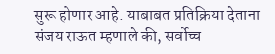सुरू होणार आहे. याबाबत प्रतिक्रिया देताना संजय राऊत म्हणाले की, सर्वोच्च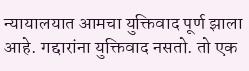न्यायालयात आमचा युक्तिवाद पूर्ण झाला आहे. गद्दारांना युक्तिवाद नसतो. तो एक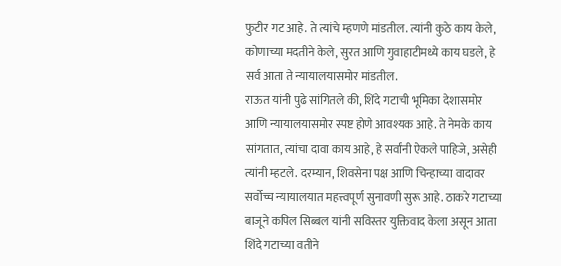फुटीर गट आहे. ते त्यांचे म्हणणे मांडतील. त्यांनी कुठे काय केले, कोणाच्या मदतीने केले, सुरत आणि गुवाहाटीमध्ये काय घडले, हे सर्व आता ते न्यायालयासमोर मांडतील.
राऊत यांनी पुढे सांगितले की, शिंदे गटाची भूमिका देशासमोर आणि न्यायालयासमोर स्पष्ट होणे आवश्यक आहे. ते नेमके काय सांगतात, त्यांचा दावा काय आहे, हे सर्वांनी ऐकले पाहिजे, असेही त्यांनी म्हटले. दरम्यान, शिवसेना पक्ष आणि चिन्हाच्या वादावर सर्वोच्च न्यायालयात महत्त्वपूर्ण सुनावणी सुरू आहे. ठाकरे गटाच्या बाजूने कपिल सिब्बल यांनी सविस्तर युक्तिवाद केला असून आता शिंदे गटाच्या वतीने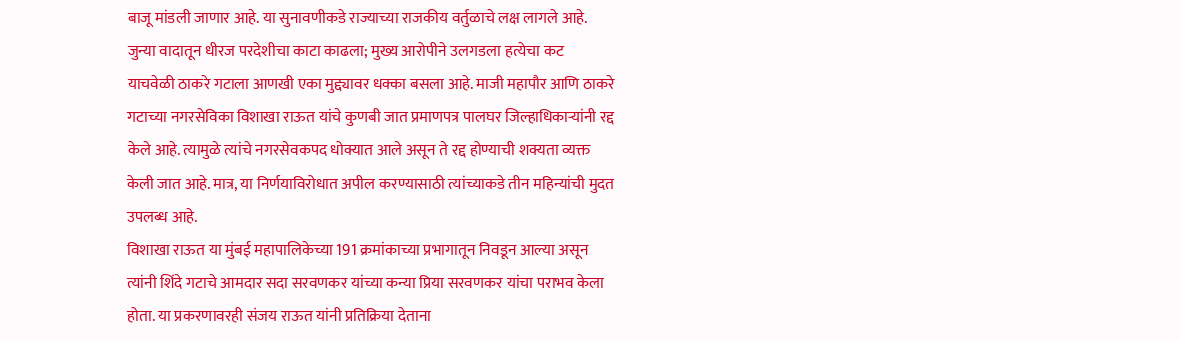बाजू मांडली जाणार आहे. या सुनावणीकडे राज्याच्या राजकीय वर्तुळाचे लक्ष लागले आहे.
जुन्या वादातून धीरज परदेशीचा काटा काढला; मुख्य आरोपीने उलगडला हत्येचा कट
याचवेळी ठाकरे गटाला आणखी एका मुद्द्यावर धक्का बसला आहे. माजी महापौर आणि ठाकरे गटाच्या नगरसेविका विशाखा राऊत यांचे कुणबी जात प्रमाणपत्र पालघर जिल्हाधिकाऱ्यांनी रद्द केले आहे. त्यामुळे त्यांचे नगरसेवकपद धोक्यात आले असून ते रद्द होण्याची शक्यता व्यक्त केली जात आहे. मात्र, या निर्णयाविरोधात अपील करण्यासाठी त्यांच्याकडे तीन महिन्यांची मुदत उपलब्ध आहे.
विशाखा राऊत या मुंबई महापालिकेच्या 191 क्रमांकाच्या प्रभागातून निवडून आल्या असून त्यांनी शिंदे गटाचे आमदार सदा सरवणकर यांच्या कन्या प्रिया सरवणकर यांचा पराभव केला होता. या प्रकरणावरही संजय राऊत यांनी प्रतिक्रिया देताना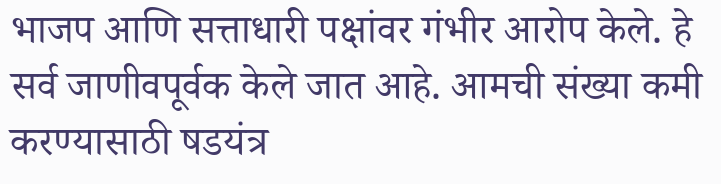भाजप आणि सत्ताधारी पक्षांवर गंभीर आरोप केले. हे सर्व जाणीवपूर्वक केले जात आहे. आमची संख्या कमी करण्यासाठी षडयंत्र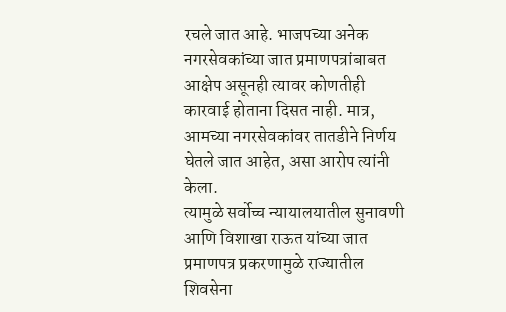रचले जात आहे. भाजपच्या अनेक नगरसेवकांच्या जात प्रमाणपत्रांबाबत आक्षेप असूनही त्यावर कोणतीही कारवाई होताना दिसत नाही. मात्र, आमच्या नगरसेवकांवर तातडीने निर्णय घेतले जात आहेत, असा आरोप त्यांनी केला.
त्यामुळे सर्वोच्च न्यायालयातील सुनावणी आणि विशाखा राऊत यांच्या जात प्रमाणपत्र प्रकरणामुळे राज्यातील शिवसेना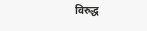विरुद्ध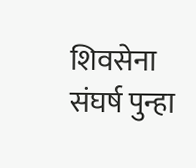शिवसेना संघर्ष पुन्हा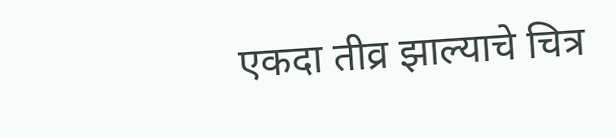एकदा तीव्र झाल्याचे चित्र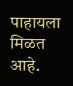पाहायला मिळत आहे.